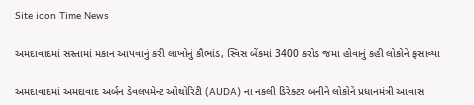Site icon Time News

અમદાવાદમાં સસ્તામાં મકાન આપવાનું કરી લાખોનું કૌભાંડ, સ્વિસ બેંકમાં 3400 કરોડ જમા હોવાનું કહી લોકોને ફસાવ્યા

અમદાવાદમાં અમદાવાદ અર્બન ડેવલપમેન્ટ ઓથોરિટી (AUDA) ના નકલી ડિરેક્ટર બનીને લોકોને પ્રધાનમંત્રી આવાસ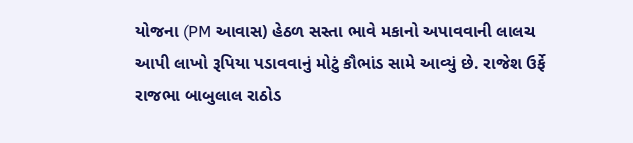યોજના (PM આવાસ) હેઠળ સસ્તા ભાવે મકાનો અપાવવાની લાલચ આપી લાખો રૂપિયા પડાવવાનું મોટું કૌભાંડ સામે આવ્યું છે. રાજેશ ઉર્ફે રાજભા બાબુલાલ રાઠોડ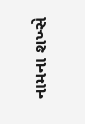નામના શખ્સે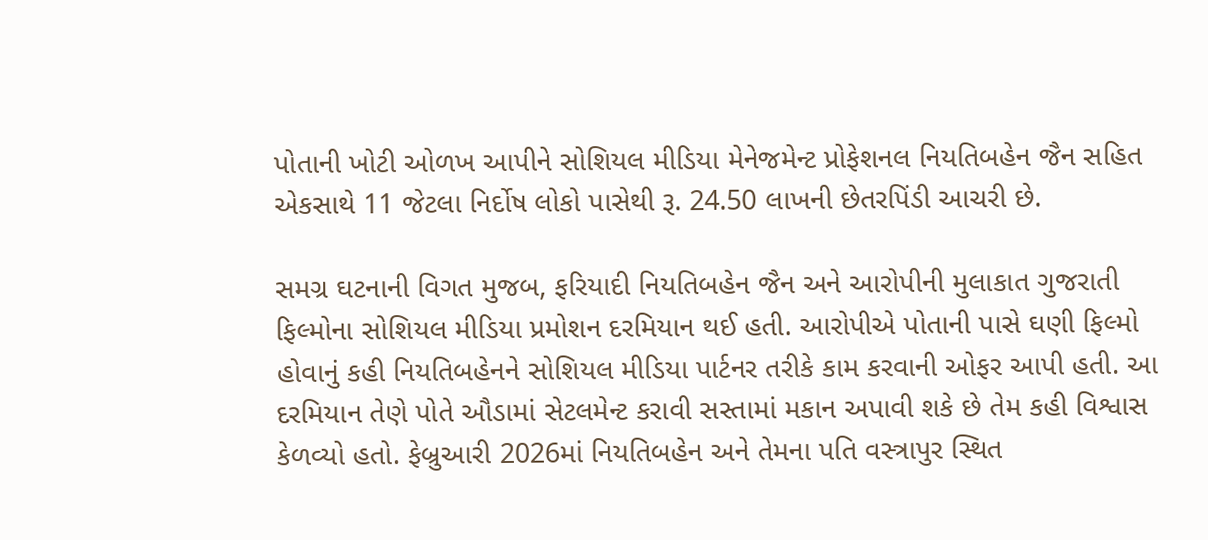પોતાની ખોટી ઓળખ આપીને સોશિયલ મીડિયા મેનેજમેન્ટ પ્રોફેશનલ નિયતિબહેન જૈન સહિત એકસાથે 11 જેટલા નિર્દોષ લોકો પાસેથી રૂ. 24.50 લાખની છેતરપિંડી આચરી છે.

સમગ્ર ઘટનાની વિગત મુજબ, ફરિયાદી નિયતિબહેન જૈન અને આરોપીની મુલાકાત ગુજરાતી ફિલ્મોના સોશિયલ મીડિયા પ્રમોશન દરમિયાન થઈ હતી. આરોપીએ પોતાની પાસે ઘણી ફિલ્મો હોવાનું કહી નિયતિબહેનને સોશિયલ મીડિયા પાર્ટનર તરીકે કામ કરવાની ઓફર આપી હતી. આ દરમિયાન તેણે પોતે ઔડામાં સેટલમેન્ટ કરાવી સસ્તામાં મકાન અપાવી શકે છે તેમ કહી વિશ્વાસ કેળવ્યો હતો. ફેબ્રુઆરી 2026માં નિયતિબહેન અને તેમના પતિ વસ્ત્રાપુર સ્થિત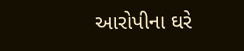આરોપીના ઘરે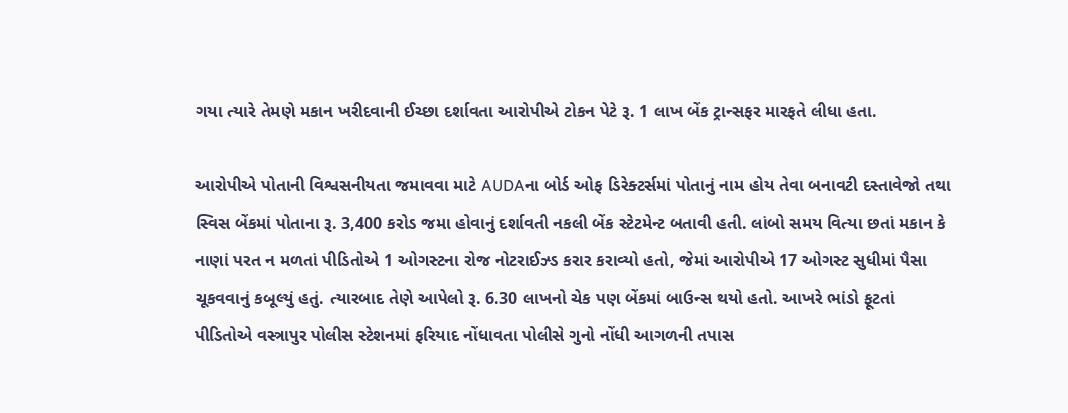ગયા ત્યારે તેમણે મકાન ખરીદવાની ઈચ્છા દર્શાવતા આરોપીએ ટોકન પેટે રૂ. 1 લાખ બેંક ટ્રાન્સફર મારફતે લીધા હતા.

આરોપીએ પોતાની વિશ્વસનીયતા જમાવવા માટે AUDAના બોર્ડ ઓફ ડિરેક્ટર્સમાં પોતાનું નામ હોય તેવા બનાવટી દસ્તાવેજો તથા સ્વિસ બેંકમાં પોતાના રૂ. 3,400 કરોડ જમા હોવાનું દર્શાવતી નકલી બેંક સ્ટેટમેન્ટ બતાવી હતી. લાંબો સમય વિત્યા છતાં મકાન કે નાણાં પરત ન મળતાં પીડિતોએ 1 ઓગસ્ટના રોજ નોટરાઈઝ્ડ કરાર કરાવ્યો હતો, જેમાં આરોપીએ 17 ઓગસ્ટ સુધીમાં પૈસા ચૂકવવાનું કબૂલ્યું હતું. ત્યારબાદ તેણે આપેલો રૂ. 6.30 લાખનો ચેક પણ બેંકમાં બાઉન્સ થયો હતો. આખરે ભાંડો ફૂટતાં પીડિતોએ વસ્ત્રાપુર પોલીસ સ્ટેશનમાં ફરિયાદ નોંધાવતા પોલીસે ગુનો નોંધી આગળની તપાસ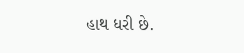હાથ ધરી છે.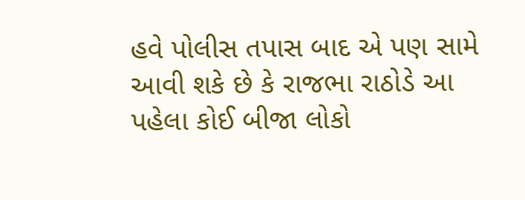હવે પોલીસ તપાસ બાદ એ પણ સામે આવી શકે છે કે રાજભા રાઠોડે આ પહેલા કોઈ બીજા લોકો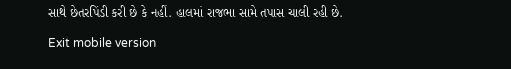સાથે છેતરપિંડી કરી છે કે નહીં. હાલમાં રાજભા સામે તપાસ ચાલી રહી છે.

Exit mobile version